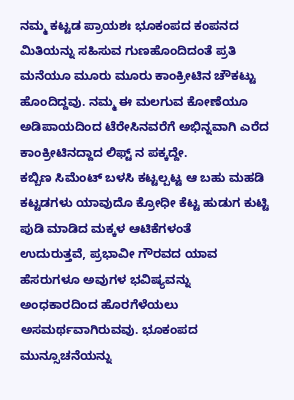ನಮ್ಮ ಕಟ್ಟಡ ಪ್ರಾಯಶಃ ಭೂಕಂಪದ ಕಂಪನದ ಮಿತಿಯನ್ನು ಸಹಿಸುವ ಗುಣಹೊಂದಿದಂತೆ ಪ್ರತಿ ಮನೆಯೂ ಮೂರು ಮೂರು ಕಾಂಕ್ರೀಟಿನ ಚೌಕಟ್ಟು ಹೊಂದಿದ್ದವು. ನಮ್ಮ ಈ ಮಲಗುವ ಕೋಣೆಯೂ ಅಡಿಪಾಯದಿಂದ ಟೆರೇಸಿನವರೆಗೆ ಅಭಿನ್ನವಾಗಿ ಎರೆದ ಕಾಂಕ್ರೀಟಿನದ್ದಾದ ಲಿಫ್ಟ್ ನ ಪಕ್ಕದ್ದೇ.
ಕಬ್ಬಿಣ ಸಿಮೆಂಟ್ ಬಳಸಿ ಕಟ್ಟಲ್ಪಟ್ಟ ಆ ಬಹು ಮಹಡಿ ಕಟ್ಟಡಗಳು ಯಾವುದೊ ಕ್ರೋಧೀ ಕೆಟ್ಟ ಹುಡುಗ ಕುಟ್ಟಿ ಪುಡಿ ಮಾಡಿದ ಮಕ್ಕಳ ಆಟಿಕೆಗಳಂತೆ
ಉದುರುತ್ತವೆ, ಪ್ರಭಾವೀ ಗೌರವದ ಯಾವ ಹೆಸರುಗಳೂ ಅವುಗಳ ಭವಿಷ್ಯವನ್ನು ಅಂಧಕಾರದಿಂದ ಹೊರಗೆಳೆಯಲು ಅಸಮರ್ಥವಾಗಿರುವವು. ಭೂಕಂಪದ ಮುನ್ಸೂಚನೆಯನ್ನು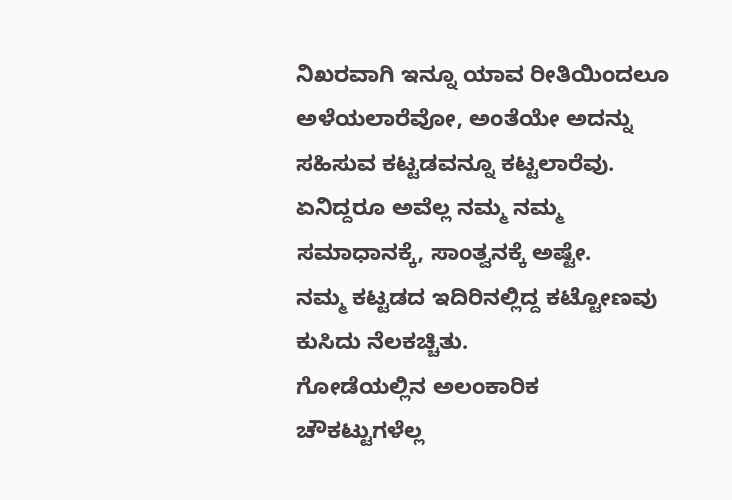ನಿಖರವಾಗಿ ಇನ್ನೂ ಯಾವ ರೀತಿಯಿಂದಲೂ ಅಳೆಯಲಾರೆವೋ, ಅಂತೆಯೇ ಅದನ್ನು ಸಹಿಸುವ ಕಟ್ಟಡವನ್ನೂ ಕಟ್ಟಲಾರೆವು. ಏನಿದ್ದರೂ ಅವೆಲ್ಲ ನಮ್ಮ ನಮ್ಮ ಸಮಾಧಾನಕ್ಕೆ, ಸಾಂತ್ವನಕ್ಕೆ ಅಷ್ಟೇ.
ನಮ್ಮ ಕಟ್ಟಡದ ಇದಿರಿನಲ್ಲಿದ್ದ ಕಟ್ಟೋಣವು ಕುಸಿದು ನೆಲಕಚ್ಚಿತು.
ಗೋಡೆಯಲ್ಲಿನ ಅಲಂಕಾರಿಕ ಚೌಕಟ್ಟುಗಳೆಲ್ಲ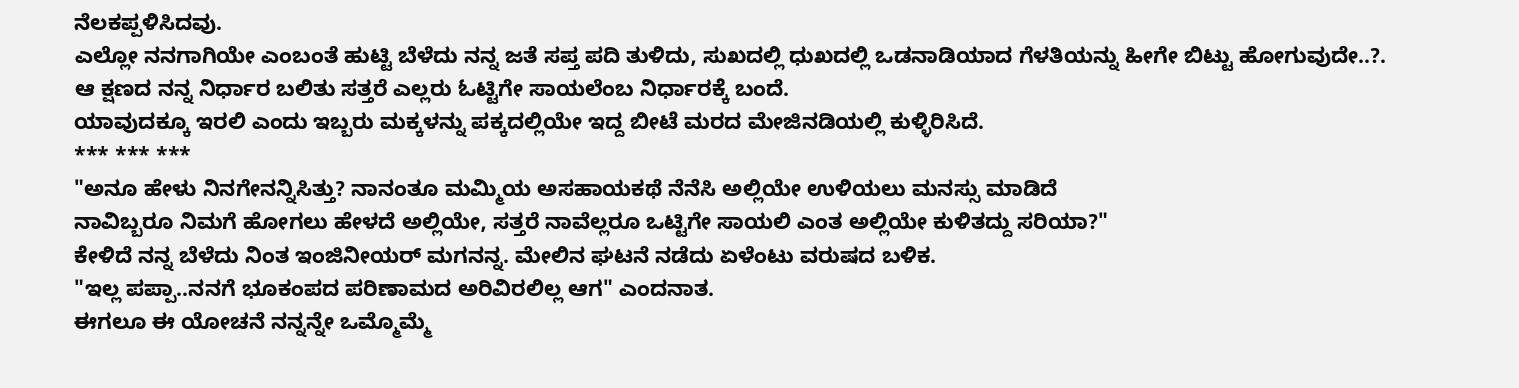ನೆಲಕಪ್ಪಳಿಸಿದವು.
ಎಲ್ಲೋ ನನಗಾಗಿಯೇ ಎಂಬಂತೆ ಹುಟ್ಟಿ ಬೆಳೆದು ನನ್ನ ಜತೆ ಸಪ್ತ ಪದಿ ತುಳಿದು, ಸುಖದಲ್ಲಿ ಧುಖದಲ್ಲಿ ಒಡನಾಡಿಯಾದ ಗೆಳತಿಯನ್ನು ಹೀಗೇ ಬಿಟ್ಟು ಹೋಗುವುದೇ..?.
ಆ ಕ್ಷಣದ ನನ್ನ ನಿರ್ಧಾರ ಬಲಿತು ಸತ್ತರೆ ಎಲ್ಲರು ಓಟ್ಟಿಗೇ ಸಾಯಲೆಂಬ ನಿರ್ಧಾರಕ್ಕೆ ಬಂದೆ.
ಯಾವುದಕ್ಕೂ ಇರಲಿ ಎಂದು ಇಬ್ಬರು ಮಕ್ಕಳನ್ನು ಪಕ್ಕದಲ್ಲಿಯೇ ಇದ್ದ ಬೀಟೆ ಮರದ ಮೇಜಿನಡಿಯಲ್ಲಿ ಕುಳ್ಳಿರಿಸಿದೆ.
*** *** ***
"ಅನೂ ಹೇಳು ನಿನಗೇನನ್ನಿಸಿತ್ತು? ನಾನಂತೂ ಮಮ್ಮಿಯ ಅಸಹಾಯಕಥೆ ನೆನೆಸಿ ಅಲ್ಲಿಯೇ ಉಳಿಯಲು ಮನಸ್ಸು ಮಾಡಿದೆ
ನಾವಿಬ್ಬರೂ ನಿಮಗೆ ಹೋಗಲು ಹೇಳದೆ ಅಲ್ಲಿಯೇ, ಸತ್ತರೆ ನಾವೆಲ್ಲರೂ ಒಟ್ಟಿಗೇ ಸಾಯಲಿ ಎಂತ ಅಲ್ಲಿಯೇ ಕುಳಿತದ್ದು ಸರಿಯಾ?"
ಕೇಳಿದೆ ನನ್ನ ಬೆಳೆದು ನಿಂತ ಇಂಜಿನೀಯರ್ ಮಗನನ್ನ. ಮೇಲಿನ ಘಟನೆ ನಡೆದು ಏಳೆಂಟು ವರುಷದ ಬಳಿಕ.
"ಇಲ್ಲ ಪಪ್ಪಾ..ನನಗೆ ಭೂಕಂಪದ ಪರಿಣಾಮದ ಅರಿವಿರಲಿಲ್ಲ ಆಗ" ಎಂದನಾತ.
ಈಗಲೂ ಈ ಯೋಚನೆ ನನ್ನನ್ನೇ ಒಮ್ಮೊಮ್ಮೆ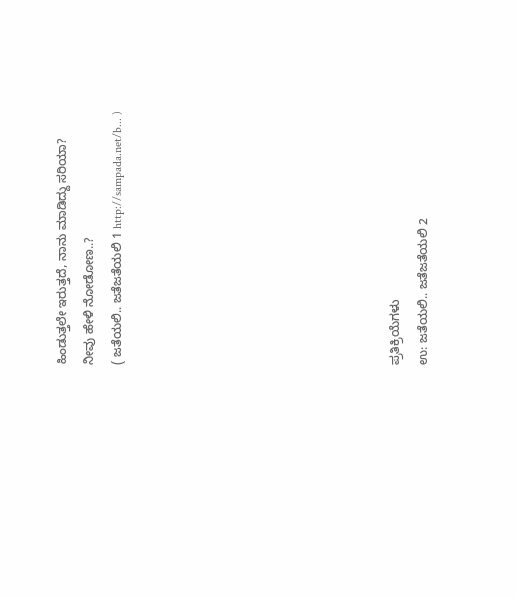ಹಿಂಡುತ್ತಲೇ ಇರುತ್ತದೆ, ನಾನು ಮಾಡಿದ್ದು ಸರಿಯಾ?
ನೀವು ಹೇಳಿ ನೋಡೋಣ..?
( ಜತೆಯಲಿ.. ಜತೆಜತೆಯಲಿ 1 http://sampada.net/b... )









ಪ್ರತಿಕ್ರಿಯೆಗಳು
ಉ: ಜತೆಯಲಿ.. ಜತೆಜತೆಯಲಿ 2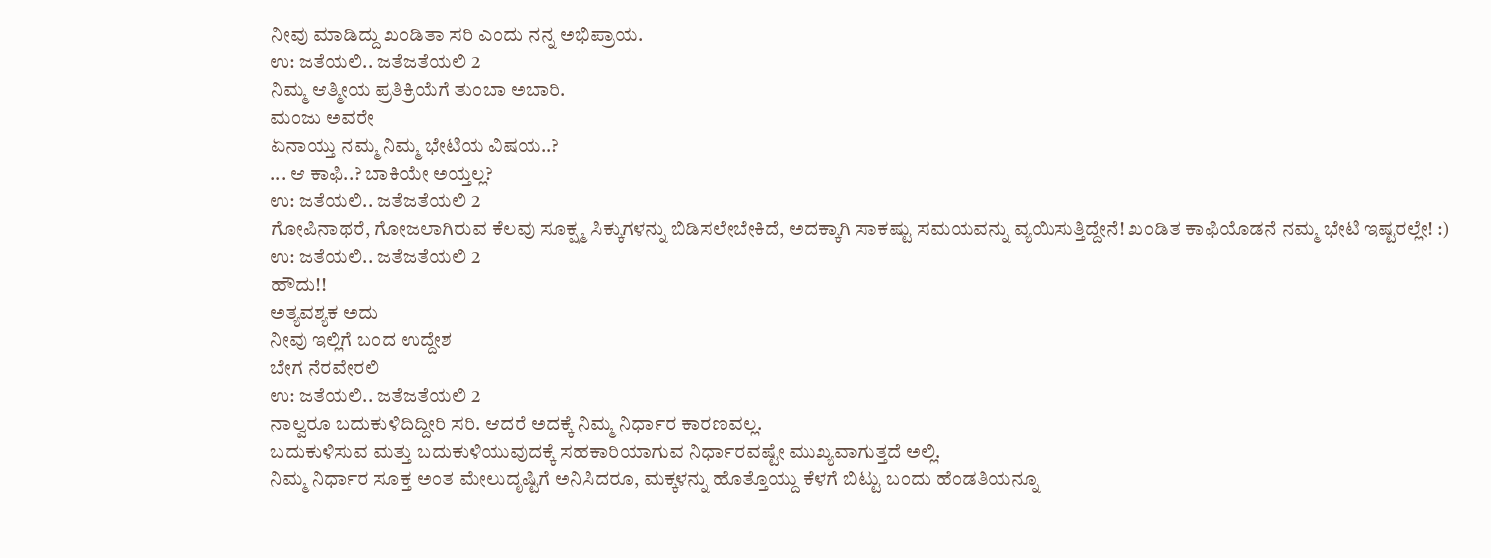ನೀವು ಮಾಡಿದ್ದು ಖಂಡಿತಾ ಸರಿ ಎಂದು ನನ್ನ ಅಭಿಪ್ರಾಯ.
ಉ: ಜತೆಯಲಿ.. ಜತೆಜತೆಯಲಿ 2
ನಿಮ್ಮ ಆತ್ಮೀಯ ಪ್ರತಿಕ್ರಿಯೆಗೆ ತುಂಬಾ ಅಬಾರಿ.
ಮಂಜು ಅವರೇ
ಏನಾಯ್ತು ನಮ್ಮ ನಿಮ್ಮ ಭೇಟಿಯ ವಿಷಯ..?
... ಆ ಕಾಫಿ..? ಬಾಕಿಯೇ ಅಯ್ತಲ್ಲ?
ಉ: ಜತೆಯಲಿ.. ಜತೆಜತೆಯಲಿ 2
ಗೋಪಿನಾಥರೆ, ಗೋಜಲಾಗಿರುವ ಕೆಲವು ಸೂಕ್ಷ್ಮ ಸಿಕ್ಕುಗಳನ್ನು ಬಿಡಿಸಲೇಬೇಕಿದೆ, ಅದಕ್ಕಾಗಿ ಸಾಕಷ್ಟು ಸಮಯವನ್ನು ವ್ಯಯಿಸುತ್ತಿದ್ದೇನೆ! ಖಂಡಿತ ಕಾಫಿಯೊಡನೆ ನಮ್ಮ ಭೇಟಿ ಇಷ್ಟರಲ್ಲೇ! :)
ಉ: ಜತೆಯಲಿ.. ಜತೆಜತೆಯಲಿ 2
ಹೌದು!!
ಅತ್ಯವಶ್ಯಕ ಅದು
ನೀವು ಇಲ್ಲಿಗೆ ಬಂದ ಉದ್ದೇಶ
ಬೇಗ ನೆರವೇರಲಿ
ಉ: ಜತೆಯಲಿ.. ಜತೆಜತೆಯಲಿ 2
ನಾಲ್ವರೂ ಬದುಕುಳಿದಿದ್ದೀರಿ ಸರಿ. ಆದರೆ ಅದಕ್ಕೆ ನಿಮ್ಮ ನಿರ್ಧಾರ ಕಾರಣವಲ್ಲ.
ಬದುಕುಳಿಸುವ ಮತ್ತು ಬದುಕುಳಿಯುವುದಕ್ಕೆ ಸಹಕಾರಿಯಾಗುವ ನಿರ್ಧಾರವಷ್ಟೇ ಮುಖ್ಯವಾಗುತ್ತದೆ ಅಲ್ಲಿ.
ನಿಮ್ಮ ನಿರ್ಧಾರ ಸೂಕ್ತ ಅಂತ ಮೇಲುದೃಷ್ಟಿಗೆ ಅನಿಸಿದರೂ, ಮಕ್ಕಳನ್ನು ಹೊತ್ತೊಯ್ದು ಕೆಳಗೆ ಬಿಟ್ಟು ಬಂದು ಹೆಂಡತಿಯನ್ನೂ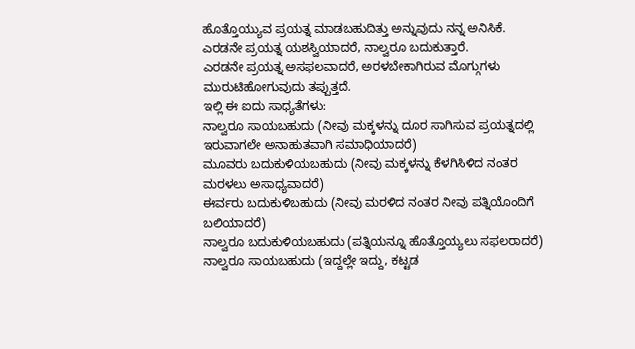ಹೊತ್ತೊಯ್ಯುವ ಪ್ರಯತ್ನ ಮಾಡಬಹುದಿತ್ತು ಅನ್ನುವುದು ನನ್ನ ಅನಿಸಿಕೆ.
ಎರಡನೇ ಪ್ರಯತ್ನ ಯಶಸ್ವಿಯಾದರೆ, ನಾಲ್ವರೂ ಬದುಕುತ್ತಾರೆ.
ಎರಡನೇ ಪ್ರಯತ್ನ ಅಸಫಲವಾದರೆ, ಅರಳಬೇಕಾಗಿರುವ ಮೊಗ್ಗುಗಳು ಮುರುಟಿಹೋಗುವುದು ತಪ್ಪುತ್ತದೆ.
ಇಲ್ಲಿ ಈ ಐದು ಸಾಧ್ಯತೆಗಳು:
ನಾಲ್ವರೂ ಸಾಯಬಹುದು (ನೀವು ಮಕ್ಕಳನ್ನು ದೂರ ಸಾಗಿಸುವ ಪ್ರಯತ್ನದಲ್ಲಿ ಇರುವಾಗಲೇ ಅನಾಹುತವಾಗಿ ಸಮಾಧಿಯಾದರೆ)
ಮೂವರು ಬದುಕುಳಿಯಬಹುದು (ನೀವು ಮಕ್ಕಳನ್ನು ಕೆಳಗಿಸಿಳಿದ ನಂತರ ಮರಳಲು ಅಸಾಧ್ಯವಾದರೆ)
ಈರ್ವರು ಬದುಕುಳಿಬಹುದು (ನೀವು ಮರಳಿದ ನಂತರ ನೀವು ಪತ್ನಿಯೊಂದಿಗೆ ಬಲಿಯಾದರೆ)
ನಾಲ್ವರೂ ಬದುಕುಳಿಯಬಹುದು (ಪತ್ನಿಯನ್ನೂ ಹೊತ್ತೊಯ್ಯಲು ಸಫಲರಾದರೆ)
ನಾಲ್ವರೂ ಸಾಯಬಹುದು (ಇದ್ದಲ್ಲೇ ಇದ್ದು, ಕಟ್ಟಡ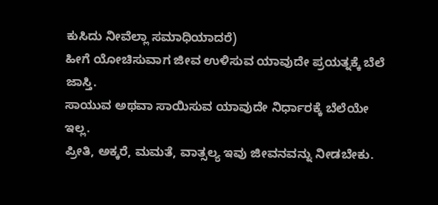ಕುಸಿದು ನೀವೆಲ್ಲಾ ಸಮಾಧಿಯಾದರೆ)
ಹೀಗೆ ಯೋಚಿಸುವಾಗ ಜೀವ ಉಳಿಸುವ ಯಾವುದೇ ಪ್ರಯತ್ನಕ್ಕೆ ಬೆಲೆ ಜಾಸ್ತಿ.
ಸಾಯುವ ಅಥವಾ ಸಾಯಿಸುವ ಯಾವುದೇ ನಿರ್ಧಾರಕ್ಕೆ ಬೆಲೆಯೇ ಇಲ್ಲ.
ಪ್ರೀತಿ, ಅಕ್ಕರೆ, ಮಮತೆ, ವಾತ್ಸಲ್ಯ ಇವು ಜೀವನವನ್ನು ನೀಡಬೇಕು.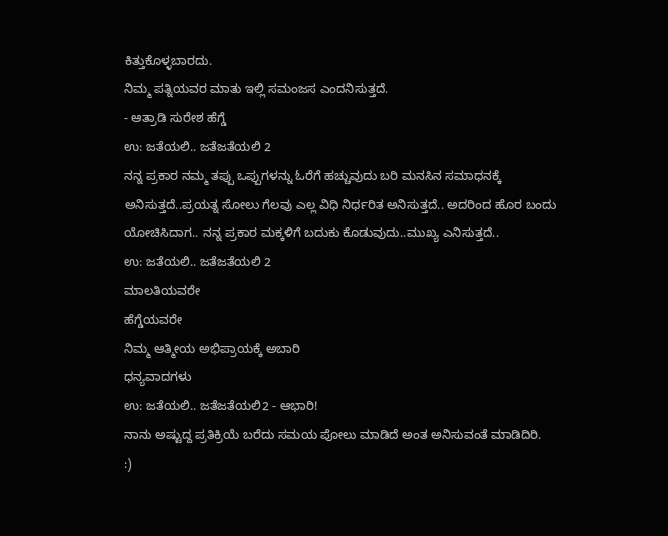ಕಿತ್ತುಕೊಳ್ಳಬಾರದು.
ನಿಮ್ಮ ಪತ್ನಿಯವರ ಮಾತು ಇಲ್ಲಿ ಸಮಂಜಸ ಎಂದನಿಸುತ್ತದೆ.
- ಆತ್ರಾಡಿ ಸುರೇಶ ಹೆಗ್ಡೆ
ಉ: ಜತೆಯಲಿ.. ಜತೆಜತೆಯಲಿ 2
ನನ್ನ ಪ್ರಕಾರ ನಮ್ಮ ತಪ್ಪು ಒಪ್ಪುಗಳನ್ನು ಓರೆಗೆ ಹಚ್ಚುವುದು ಬರಿ ಮನಸಿನ ಸಮಾಧನಕ್ಕೆ ಅನಿಸುತ್ತದೆ..ಪ್ರಯತ್ನ ಸೋಲು ಗೆಲವು ಎಲ್ಲ ವಿಧಿ ನಿರ್ಧರಿತ ಅನಿಸುತ್ತದೆ.. ಅದರಿಂದ ಹೊರ ಬಂದು ಯೋಚಿಸಿದಾಗ.. ನನ್ನ ಪ್ರಕಾರ ಮಕ್ಕಳಿಗೆ ಬದುಕು ಕೊಡುವುದು..ಮುಖ್ಯ ಎನಿಸುತ್ತದೆ..
ಉ: ಜತೆಯಲಿ.. ಜತೆಜತೆಯಲಿ 2
ಮಾಲತಿಯವರೇ
ಹೆಗ್ಡೆಯವರೇ
ನಿಮ್ಮ ಆತ್ಮೀಯ ಅಭಿಪ್ರಾಯಕ್ಕೆ ಅಬಾರಿ
ಧನ್ಯವಾದಗಳು
ಉ: ಜತೆಯಲಿ.. ಜತೆಜತೆಯಲಿ2 - ಆಭಾರಿ!
ನಾನು ಅಷ್ಟುದ್ದ ಪ್ರತಿಕ್ರಿಯೆ ಬರೆದು ಸಮಯ ಪೋಲು ಮಾಡಿದೆ ಅಂತ ಅನಿಸುವಂತೆ ಮಾಡಿದಿರಿ.
:)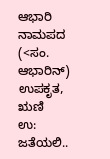ಆಭಾರಿ ನಾಮಪದ
(<ಸಂ. ಆಭಾರಿನ್) ಉಪಕೃತ, ಋಣಿ
ಉ: ಜತೆಯಲಿ..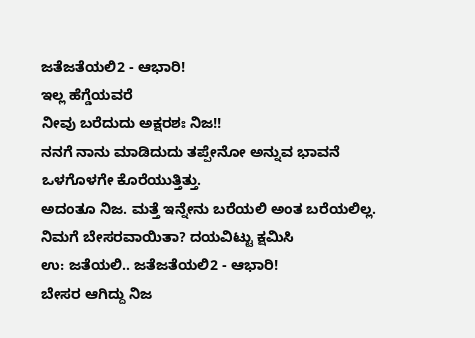ಜತೆಜತೆಯಲಿ2 - ಆಭಾರಿ!
ಇಲ್ಲ ಹೆಗ್ಡೆಯವರೆ
ನೀವು ಬರೆದುದು ಅಕ್ಷರಶಃ ನಿಜ!!
ನನಗೆ ನಾನು ಮಾಡಿದುದು ತಪ್ಪೇನೋ ಅನ್ನುವ ಭಾವನೆ ಒಳಗೊಳಗೇ ಕೊರೆಯುತ್ತಿತ್ತು.
ಅದಂತೂ ನಿಜ. ಮತ್ತೆ ಇನ್ನೇನು ಬರೆಯಲಿ ಅಂತ ಬರೆಯಲಿಲ್ಲ.
ನಿಮಗೆ ಬೇಸರವಾಯಿತಾ? ದಯವಿಟ್ಟು ಕ್ಷಮಿಸಿ
ಉ: ಜತೆಯಲಿ.. ಜತೆಜತೆಯಲಿ2 - ಆಭಾರಿ!
ಬೇಸರ ಆಗಿದ್ದು ನಿಜ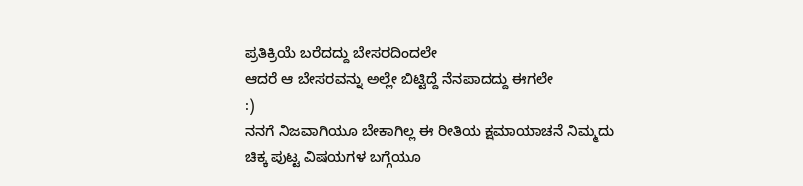ಪ್ರತಿಕ್ರಿಯೆ ಬರೆದದ್ದು ಬೇಸರದಿಂದಲೇ
ಆದರೆ ಆ ಬೇಸರವನ್ನು ಅಲ್ಲೇ ಬಿಟ್ಟಿದ್ದೆ ನೆನಪಾದದ್ದು ಈಗಲೇ
:)
ನನಗೆ ನಿಜವಾಗಿಯೂ ಬೇಕಾಗಿಲ್ಲ ಈ ರೀತಿಯ ಕ್ಷಮಾಯಾಚನೆ ನಿಮ್ಮದು
ಚಿಕ್ಕ ಪುಟ್ಟ ವಿಷಯಗಳ ಬಗ್ಗೆಯೂ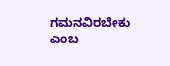ಗಮನವಿರಬೇಕು ಎಂಬ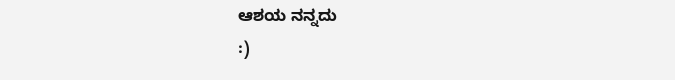ಆಶಯ ನನ್ನದು
:)